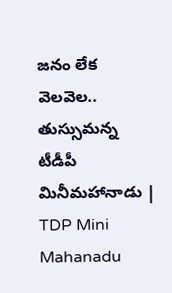జనం లేక వెలవెల.. తుస్సుమన్న టీడీపీ మినీమహానాడు | TDP Mini Mahanadu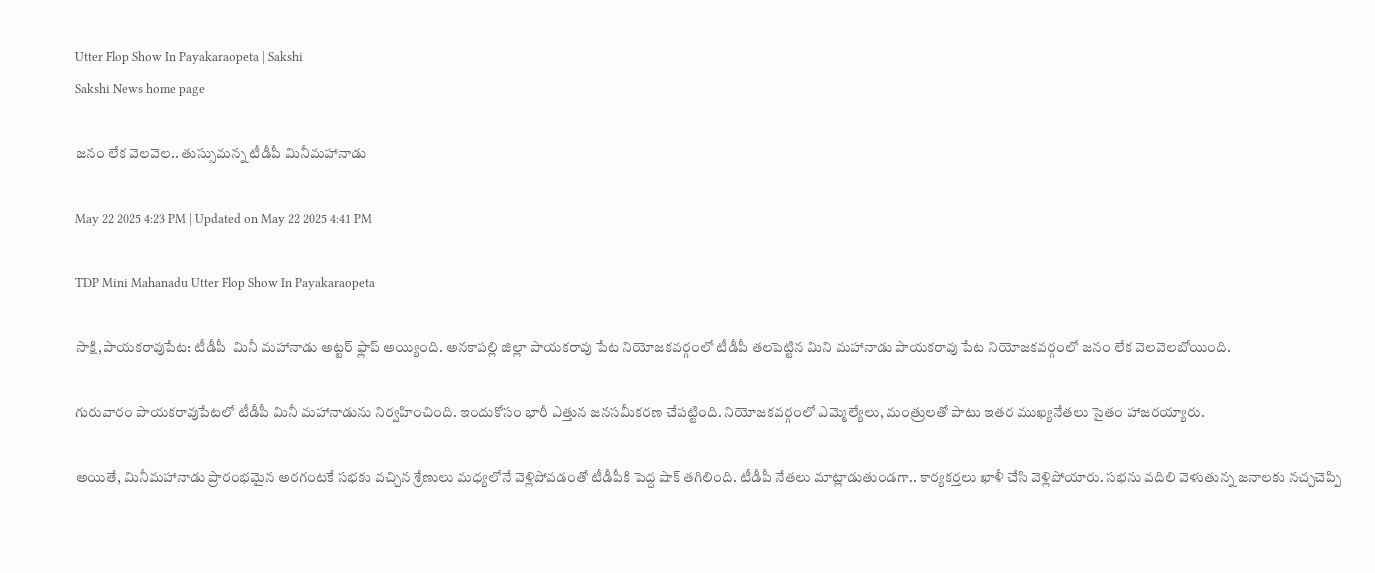Utter Flop Show In Payakaraopeta | Sakshi
Sakshi News home page

జనం లేక వెలవెల.. తుస్సుమన్న టీడీపీ మినీమహానాడు

May 22 2025 4:23 PM | Updated on May 22 2025 4:41 PM

TDP Mini Mahanadu Utter Flop Show In Payakaraopeta

సాక్షి,పాయకరావుపేట: టీడీపీ  మినీ మహానాడు అట్టర్‌ ఫ్లాప్‌ అయ్యింది. అనకాపల్లి జిల్లా పాయకరావు పేట నియోజకవర్గంలో టీడీపీ తలపెట్టిన మిని మహానాడు పాయకరావు పేట నియోజకవర్గంలో జనం లేక వెలవెలబోయింది.

గురువారం పాయకరావుపేటలో టీడీపీ మినీ మహానాడును నిర్వహించింది. ఇందుకోసం భారీ ఎత్తున జనసమీకరణ చేపట్టింది. నియోజకవర్గంలో ఎమ్మెల్యేలు, మంత్రులతో పాటు ఇతర ముఖ్యనేతలు సైతం హాజరయ్యారు.

అయితే, మినీమహానాడు ప్రారంభమైన అరగంటకే సభకు వచ్చిన శ్రేణులు మధ్యలోనే వెళ్లిపోవడంతో టీడీపీకి పెద్ద షాక్‌ తగిలింది. టీడీపీ నేతలు మాట్లాడుతుండగా.. కార్యకర్తలు ఖాళీ చేసి వెళ్లిపోయారు. సభను వదిలి వెళుతున్న జనాలకు నచ్చచెప్పి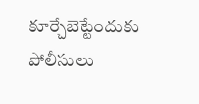కూర్చేబెట్టేందుకు పోలీసులు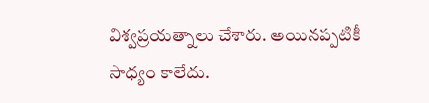విశ్వప్రయత్నాలు చేశారు. అయినప్పటికీ సాధ్యం కాలేదు.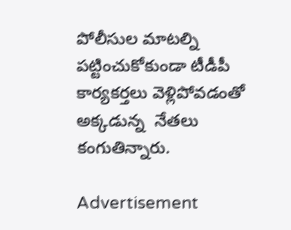పోలీసుల మాటల్ని పట్టించుకోకుండా టీడీపీ కార్యకర్తలు వెళ్లిపోవడంతో అక్కడున్న  నేతలు కంగుతిన్నారు.

Advertisement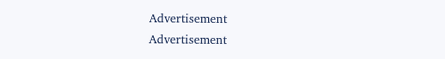Advertisement
Advertisement